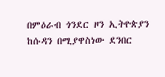በምዕራብ ጎንደር ዞን ኢትዮጵያን ከሱዳን በሚያዋስነው ደንበር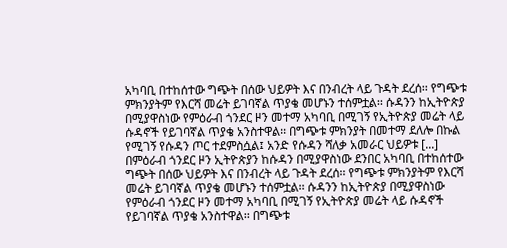አካባቢ በተከሰተው ግጭት በሰው ህይዎት እና በንብረት ላይ ጉዳት ደረሰ፡፡ የግጭቱ ምክንያትም የእርሻ መሬት ይገባኛል ጥያቄ መሆኑን ተሰምቷል፡፡ ሱዳንን ከኢትዮጵያ በሚያዋስነው የምዕራብ ጎንደር ዞን መተማ አካባቢ በሚገኝ የኢትዮጵያ መሬት ላይ ሱዳኖች የይገባኛል ጥያቄ አንስተዋል፡፡ በግጭቱ ምክንያት በመተማ ደለሎ በኩል የሚገኝ የሱዳን ጦር ተደምስሷል፤ አንድ የሱዳን ሻለቃ አመራር ህይዎቱ [...]
በምዕራብ ጎንደር ዞን ኢትዮጵያን ከሱዳን በሚያዋስነው ደንበር አካባቢ በተከሰተው ግጭት በሰው ህይዎት እና በንብረት ላይ ጉዳት ደረሰ፡፡ የግጭቱ ምክንያትም የእርሻ መሬት ይገባኛል ጥያቄ መሆኑን ተሰምቷል፡፡ ሱዳንን ከኢትዮጵያ በሚያዋስነው የምዕራብ ጎንደር ዞን መተማ አካባቢ በሚገኝ የኢትዮጵያ መሬት ላይ ሱዳኖች የይገባኛል ጥያቄ አንስተዋል፡፡ በግጭቱ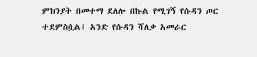ምክንያት በመተማ ደለሎ በኩል የሚገኝ የሱዳን ጦር ተደምስሷል፤ አንድ የሱዳን ሻለቃ አመራር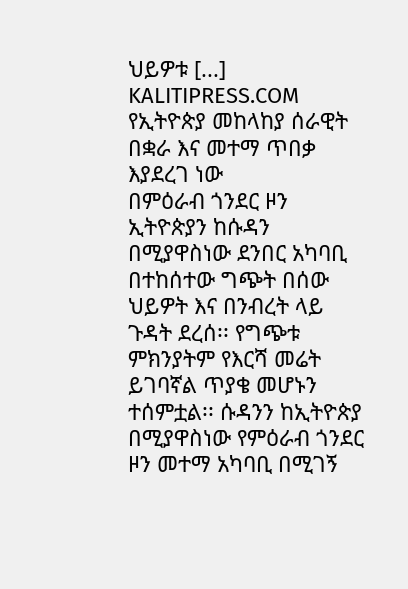ህይዎቱ [...]
KALITIPRESS.COM
የኢትዮጵያ መከላከያ ሰራዊት በቋራ እና መተማ ጥበቃ እያደረገ ነው
በምዕራብ ጎንደር ዞን ኢትዮጵያን ከሱዳን በሚያዋስነው ደንበር አካባቢ በተከሰተው ግጭት በሰው ህይዎት እና በንብረት ላይ ጉዳት ደረሰ፡፡ የግጭቱ ምክንያትም የእርሻ መሬት ይገባኛል ጥያቄ መሆኑን ተሰምቷል፡፡ ሱዳንን ከኢትዮጵያ በሚያዋስነው የምዕራብ ጎንደር ዞን መተማ አካባቢ በሚገኝ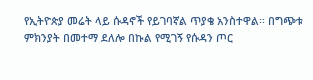የኢትዮጵያ መሬት ላይ ሱዳኖች የይገባኛል ጥያቄ አንስተዋል፡፡ በግጭቱ ምክንያት በመተማ ደለሎ በኩል የሚገኝ የሱዳን ጦር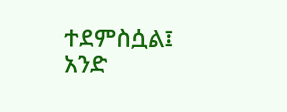ተደምስሷል፤ አንድ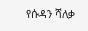የሱዳን ሻለቃ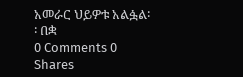አመራር ህይዎቱ አልፏል፡፡ በቋ
0 Comments 0 Shares